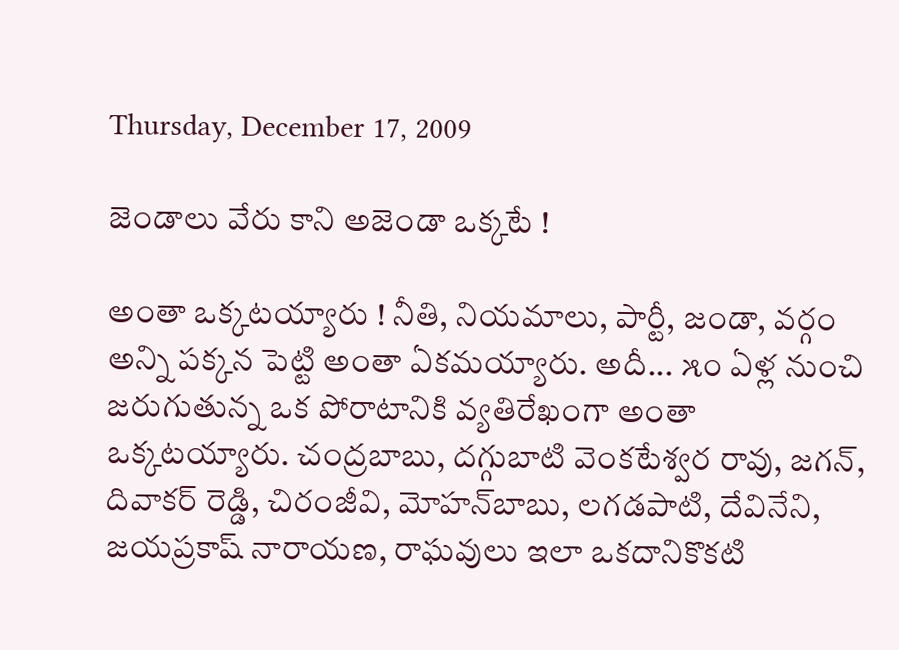Thursday, December 17, 2009

జెండాలు వేరు కాని అజెండా ఒక్కటే !

అంతా ఒక్కటయ్యారు ! నీతి, నియమాలు, పార్టీ, జండా, వర్గం అన్ని పక్కన పెట్టి అంతా ఏకమయ్యారు. అదీ... ౫౦ ఏళ్ల నుంచి జరుగుతున్న ఒక పోరాటానికి వ్యతిరేఖంగా అంతా ఒక్కటయ్యారు. చంద్రబాబు, దగ్గుబాటి వెంకటేశ్వర రావు, జగన్, దివాకర్ రెడ్డి, చిరంజీవి, మోహన్‌బాబు, లగడపాటి, దేవినేని, జయప్రకాష్ నారాయణ, రాఘవులు ఇలా ఒకదానికొకటి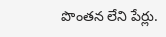పొంతన లేని పేర్లు.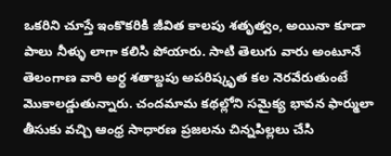ఒకరిని చూస్తే ఇంకొకరికి జీవిత కాలపు శతృత్వం, అయినా కూడా పాలు నీళ్ళు లాగా కలిసి పోయారు. సాటి తెలుగు వారు అంటూనే తెలంగాణ వారి అర్ధ శతాబ్దపు అపరిష్కృత కల నెరవేరుతుంటే మొకాలడ్డుతున్నారు. చందమామ కథల్లోని సమైక్య భావన ఫార్ములా తీసుకు వచ్చి ఆంధ్ర సాధారణ ప్రజలను చిన్నపిల్లలు చేసి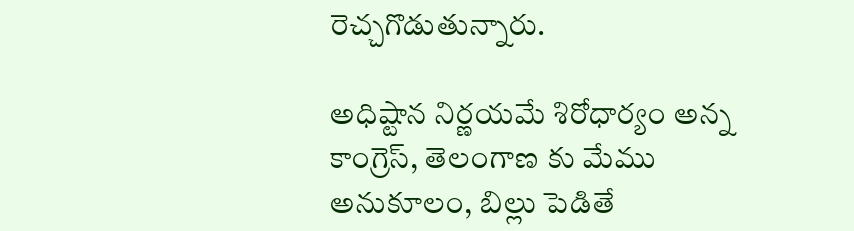రెచ్చగొడుతున్నారు.

అధిష్టాన నిర్ణయమే శిరోధార్యం అన్న కాంగ్రెస్, తెలంగాణ కు మేము అనుకూలం, బిల్లు పెడితే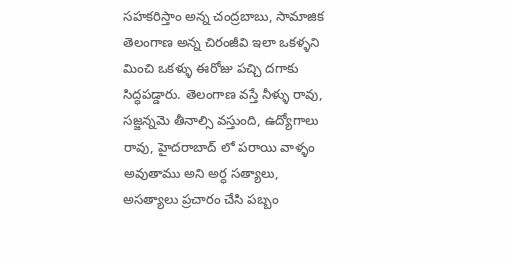సహకరిస్తాం అన్న చంద్రబాబు, సామాజిక తెలంగాణ అన్న చిరంజీవి ఇలా ఒకళ్ళని మించి ఒకళ్ళు ఈరోజు పచ్చి దగాకు సిద్ధపడ్డారు. తెలంగాణ వస్తే నీళ్ళు రావు, సజ్జన్నమె తీనాల్సి వస్తుంది, ఉద్యోగాలు రావు, హైదరాబాద్ లో పరాయి వాళ్ళం అవుతాము అని అర్ధ సత్యాలు, అసత్యాలు ప్రచారం చేసి పబ్బం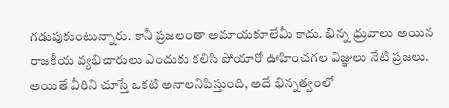గడుపుకుంటున్నారు. కానీ ప్రజలంతా అమాయకూలేమీ కాదు. భిన్న ధ్రువాలు అయిన రాజకీయ వ్యభిచారులు ఎందుకు కలిసి పోయారో ఊహించగల విజ్ఞులు నేటి ప్రజలు. అయితే వీరిని చూస్తే ఒకటి అనాలనిపిస్తుంది, అదే భిన్నత్వంలో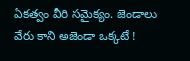ఏకత్వం వీరి సమైక్యం. జెండాలు వేరు కాని అజెండా ఒక్కటే !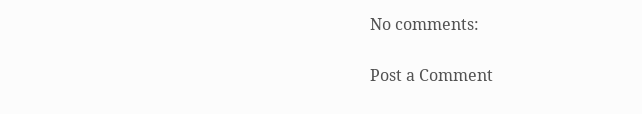No comments:

Post a Comment